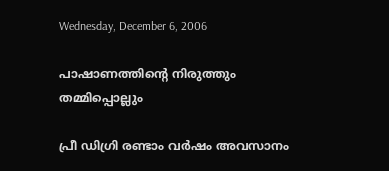Wednesday, December 6, 2006

പാഷാണത്തിന്റെ നിരുത്തും തമ്മിപ്പൊല്ലും

പ്രീ ഡിഗ്രി രണ്ടാം വര്‍ഷം അവസാനം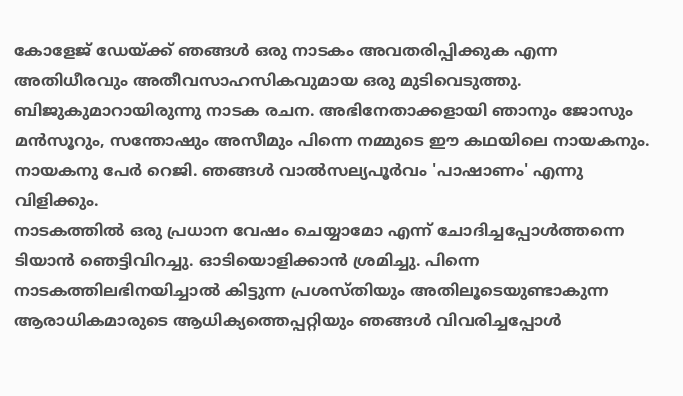കോളേജ്‌ ഡേയ്ക്ക്‌ ഞങ്ങള്‍ ഒരു നാടകം അവതരിപ്പിക്കുക എന്ന അതിധീരവും അതീവസാഹസികവുമായ ഒരു മുടിവെടുത്തു. ബിജുകുമാറായിരുന്നു നാടക രചന. അഭിനേതാക്കളായി ഞാനും ജോസും മന്‍സൂറും, സന്തോഷും അസീമും പിന്നെ നമ്മുടെ ഈ കഥയിലെ നായകനും.
നായകനു പേര്‍ റെജി. ഞങ്ങള്‍ വാല്‍സല്യപൂര്‍വം 'പാഷാണം' എന്നു വിളിക്കും.
നാടകത്തില്‍ ഒരു പ്രധാന വേഷം ചെയ്യാമോ എന്ന് ചോദിച്ചപ്പോള്‍ത്തന്നെ ടിയാന്‍ ഞെട്ടിവിറച്ചു. ഓടിയൊളിക്കാന്‍ ശ്രമിച്ചു. പിന്നെ നാടകത്തിലഭിനയിച്ചാല്‍ കിട്ടുന്ന പ്രശസ്തിയും അതിലൂടെയുണ്ടാകുന്ന ആരാധികമാരുടെ ആധിക്യത്തെപ്പറ്റിയും ഞങ്ങള്‍ വിവരിച്ചപ്പോള്‍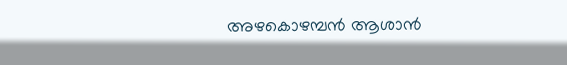അഴകൊഴമ്പന്‍ ആശാന്‍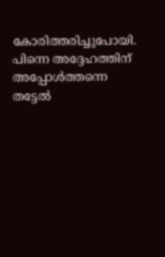കോരിത്തരിച്ചുപോയി. പിന്നെ അദ്ദേഹത്തിന്‌ അപ്പോള്‍ത്തന്നെ തട്ടേല്‍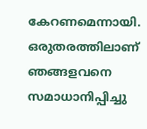കേറണമെന്നായി. ഒരുതരത്തിലാണ്‌ ഞങ്ങളവനെ സമാധാനിപ്പിച്ചു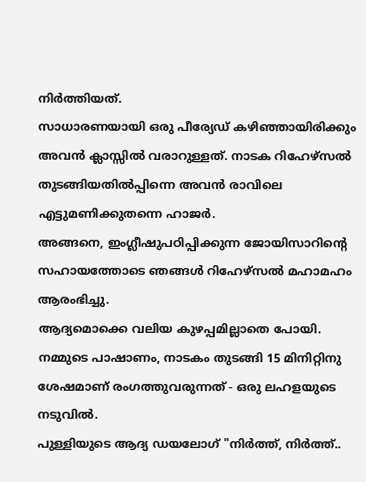നിര്‍ത്തിയത്‌.
സാധാരണയായി ഒരു പീര്യേഡ്‌ കഴിഞ്ഞായിരിക്കും അവന്‍ ക്ലാസ്സില്‍ വരാറുള്ളത്‌. നാടക റിഹേഴ്സല്‍ തുടങ്ങിയതില്‍പ്പിന്നെ അവന്‍ രാവിലെ എട്ടുമണിക്കുതന്നെ ഹാജര്‍.
അങ്ങനെ, ഇംഗ്ലീഷുപഠിപ്പിക്കുന്ന ജോയിസാറിന്റെ സഹായത്തോടെ ഞങ്ങള്‍ റിഹേഴ്സല്‍ മഹാമഹം ആരംഭിച്ചു.
ആദ്യമൊക്കെ വലിയ കുഴപ്പമില്ലാതെ പോയി. നമ്മുടെ പാഷാണം, നാടകം തുടങ്ങി 15 മിനിറ്റിനു ശേഷമാണ്‌ രംഗത്തുവരുന്നത്‌ - ഒരു ലഹളയുടെ നടുവില്‍.
പുള്ളിയുടെ ആദ്യ ഡയലോഗ്‌ "നിര്‍ത്ത്‌, നിര്‍ത്ത്‌..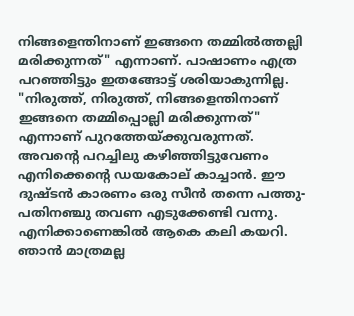നിങ്ങളെന്തിനാണ്‌ ഇങ്ങനെ തമ്മില്‍ത്തല്ലി മരിക്കുന്നത്‌" എന്നാണ്‌. പാഷാണം എത്ര പറഞ്ഞിട്ടും ഇതങ്ങോട്ട്‌ ശരിയാകുന്നില്ല. "നിരുത്ത്‌, നിരുത്ത്‌, നിങ്ങളെന്തിനാണ്‌ ഇങ്ങനെ തമ്മിപ്പൊല്ലി മരിക്കുന്നത്‌" എന്നാണ്‌ പുറത്തേയ്ക്കുവരുന്നത്‌.
അവന്റെ പറച്ചിലു കഴിഞ്ഞിട്ടുവേണം എനിക്കെന്റെ ഡയകോല്‌ കാച്ചാന്‍. ഈ ദുഷ്ടന്‍ കാരണം ഒരു സീന്‍ തന്നെ പത്തു-പതിനഞ്ചു തവണ എടുക്കേണ്ടി വന്നു. എനിക്കാണെങ്കില്‍ ആകെ കലി കയറി. ഞാന്‍ മാത്രമല്ല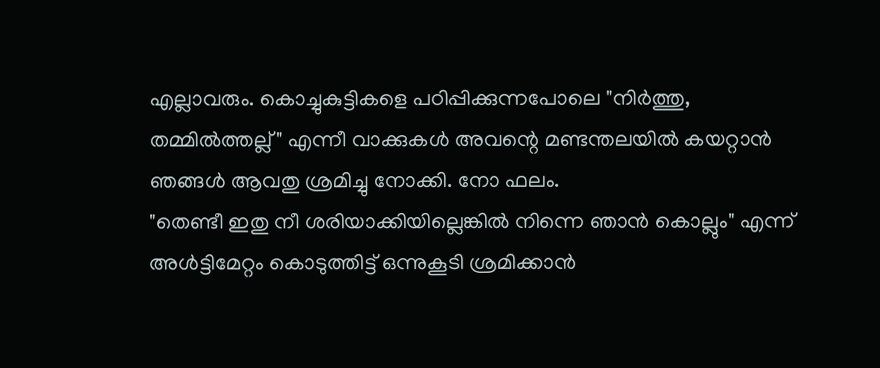എല്ലാവരും. കൊച്ചുകുട്ടികളെ പഠിപ്പിക്കുന്നപോലെ "നിര്‍ത്തു, തമ്മില്‍ത്തല്ല്" എന്നീ വാക്കുകള്‍ അവന്റെ മണ്ടന്തലയില്‍ കയറ്റാന്‍ ഞങ്ങള്‍ ആവതു ശ്രമിച്ചു നോക്കി. നോ ഫലം.
"തെണ്ടീ ഇതു നീ ശരിയാക്കിയില്ലെങ്കില്‍ നിന്നെ ഞാന്‍ കൊല്ലും" എന്ന് അള്‍ട്ടിമേറ്റം കൊടുത്തിട്ട്‌ ഒന്നുകൂടി ശ്രമിക്കാന്‍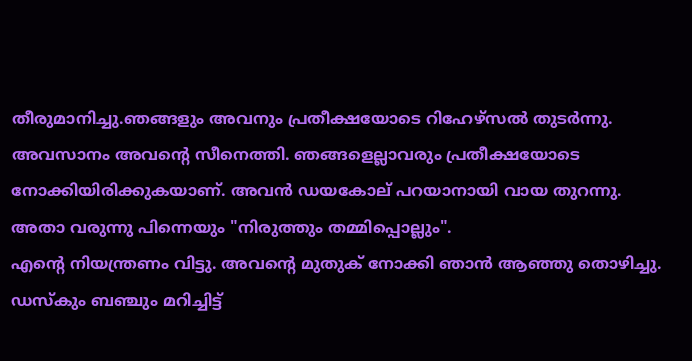തീരുമാനിച്ചു.ഞങ്ങളും അവനും പ്രതീക്ഷയോടെ റിഹേഴ്സല്‍ തുടര്‍ന്നു.
അവസാനം അവന്റെ സീനെത്തി. ഞങ്ങളെല്ലാവരും പ്രതീക്ഷയോടെ നോക്കിയിരിക്കുകയാണ്‌. അവന്‍ ഡയകോല്‌ പറയാനായി വായ തുറന്നു. അതാ വരുന്നു പിന്നെയും "നിരുത്തും തമ്മിപ്പൊല്ലും".
എന്റെ നിയന്ത്രണം വിട്ടു. അവന്റെ മുതുക്‌ നോക്കി ഞാന്‍ ആഞ്ഞു തൊഴിച്ചു. ഡസ്കും ബഞ്ചും മറിച്ചിട്ട്‌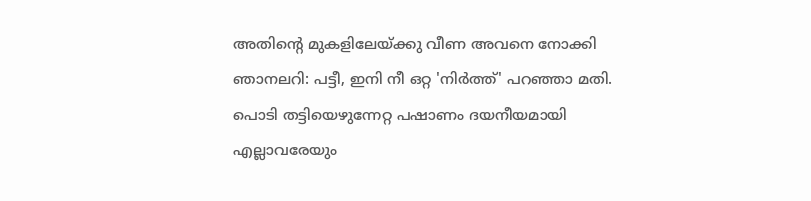അതിന്റെ മുകളിലേയ്ക്കു വീണ അവനെ നോക്കി ഞാനലറി: പട്ടീ, ഇനി നീ ഒറ്റ 'നിര്‍ത്ത്‌' പറഞ്ഞാ മതി.
പൊടി തട്ടിയെഴുന്നേറ്റ പഷാണം ദയനീയമായി എല്ലാവരേയും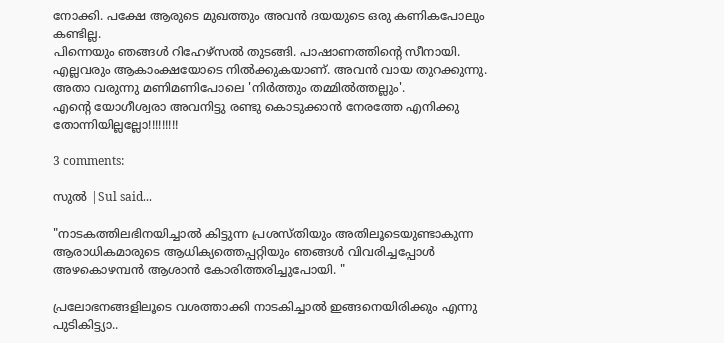നോക്കി. പക്ഷേ ആരുടെ മുഖത്തും അവന്‍ ദയയുടെ ഒരു കണികപോലും കണ്ടില്ല.
പിന്നെയും ഞങ്ങള്‍ റിഹേഴ്സല്‍ തുടങ്ങി. പാഷാണത്തിന്റെ സീനായി. എല്ലവരും ആകാംക്ഷയോടെ നില്‍ക്കുകയാണ്‌. അവന്‍ വായ തുറക്കുന്നു. അതാ വരുന്നു മണിമണിപോലെ 'നിര്‍ത്തും തമ്മില്‍ത്തല്ലും'.
എന്റെ യോഗീശ്വരാ അവനിട്ടു രണ്ടു കൊടുക്കാന്‍ നേരത്തേ എനിക്കു തോന്നിയില്ലല്ലോ!!!!!!!!!

3 comments:

സുല്‍ |Sul said...

"നാടകത്തിലഭിനയിച്ചാല്‍ കിട്ടുന്ന പ്രശസ്തിയും അതിലൂടെയുണ്ടാകുന്ന ആരാധികമാരുടെ ആധിക്യത്തെപ്പറ്റിയും ഞങ്ങള്‍ വിവരിച്ചപ്പോള്‍ അഴകൊഴമ്പന്‍ ആശാന്‍ കോരിത്തരിച്ചുപോയി. "

പ്രലോഭനങ്ങളിലൂടെ വശത്താക്കി നാടകിച്ചാല്‍ ഇങ്ങനെയിരിക്കും എന്നു പുടികിട്ട്യാ..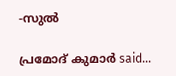-സുല്‍

പ്രമോദ്‌ കുമാര്‍ said...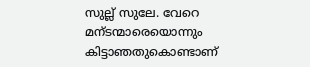സുല്ല് സുലേ. വേറെ മന്ടന്മാരെയൊന്നും കിട്ടാഞതുകൊണ്ടാണ്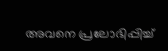അവനെ പ്രലോഭിപ്പിച്ച്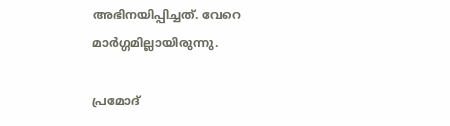അഭിനയിപ്പിച്ചത്. വേറെ മാര്‍ഗ്ഗമില്ലായിരുന്നു.

പ്രമോദ്‌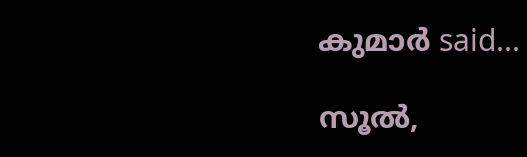കുമാര്‍ said...

സൂല്‍,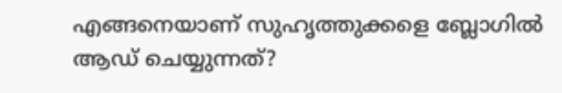എങ്ങനെയാണ്‌ സുഹൃത്തുക്കളെ ബ്ലോഗില്‍ ആഡ്‌ ചെയ്യുന്നത്‌?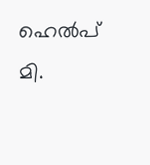ഹെല്‍പ്‌ മി.